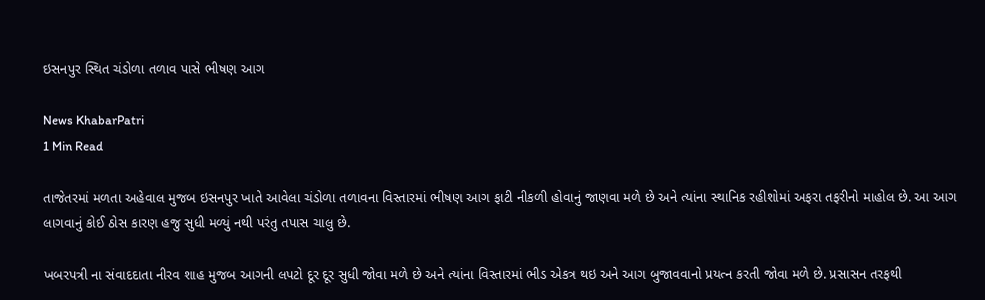ઇસનપુર સ્થિત ચંડોળા તળાવ પાસે ભીષણ આગ

News KhabarPatri
1 Min Read

તાજેતરમાં મળતા અહેવાલ મુજબ ઇસનપુર ખાતે આવેલા ચંડોળા તળાવના વિસ્તારમાં ભીષણ આગ ફાટી નીકળી હોવાનું જાણવા મળે છે અને ત્યાંના સ્થાનિક રહીશોમાં અફરા તફરીનો માહોલ છે. આ આગ લાગવાનું કોઈ ઠોસ કારણ હજુ સુધી મળ્યું નથી પરંતુ તપાસ ચાલુ છે.

ખબરપત્રી ના સંવાદદાતા નીરવ શાહ મુજબ આગની લપટો દૂર દૂર સુધી જોવા મળે છે અને ત્યાંના વિસ્તારમાં ભીડ એકત્ર થઇ અને આગ બુજાવવાનો પ્રયત્ન કરતી જોવા મળે છે. પ્રસાસન તરફથી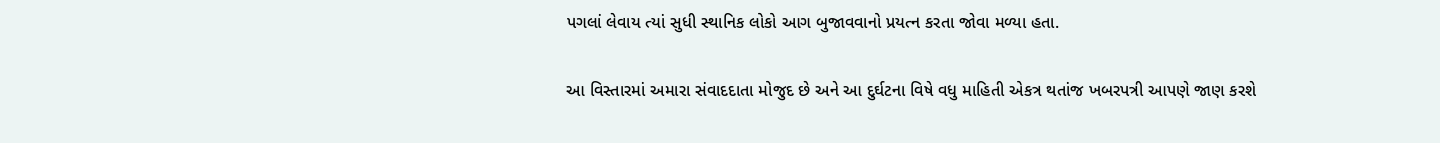પગલાં લેવાય ત્યાં સુધી સ્થાનિક લોકો આગ બુજાવવાનો પ્રયત્ન કરતા જોવા મળ્યા હતા.

આ વિસ્તારમાં અમારા સંવાદદાતા મોજુદ છે અને આ દુર્ઘટના વિષે વધુ માહિતી એકત્ર થતાંજ ખબરપત્રી આપણે જાણ કરશે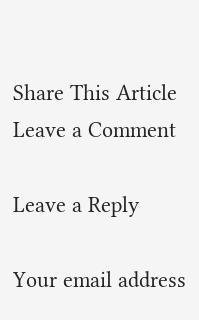Share This Article
Leave a Comment

Leave a Reply

Your email address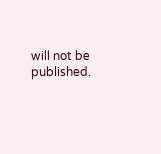will not be published.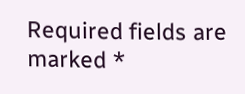Required fields are marked *